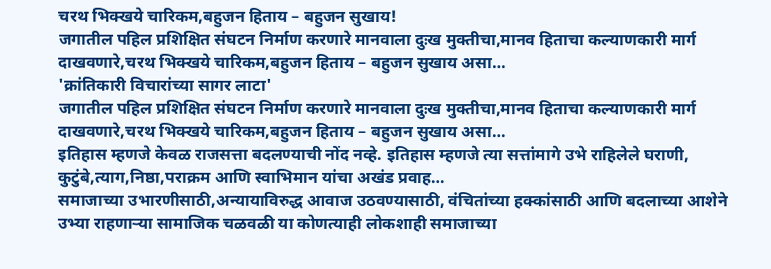चरथ भिक्खये चारिकम,बहुजन हिताय – बहुजन सुखाय!
जगातील पहिल प्रशिक्षित संघटन निर्माण करणारे मानवाला दुःख मुक्तीचा,मानव हिताचा कल्याणकारी मार्ग दाखवणारे,चरथ भिक्खये चारिकम,बहुजन हिताय – बहुजन सुखाय असा…
'क्रांतिकारी विचारांच्या सागर लाटा'
जगातील पहिल प्रशिक्षित संघटन निर्माण करणारे मानवाला दुःख मुक्तीचा,मानव हिताचा कल्याणकारी मार्ग दाखवणारे,चरथ भिक्खये चारिकम,बहुजन हिताय – बहुजन सुखाय असा…
इतिहास म्हणजे केवळ राजसत्ता बदलण्याची नोंद नव्हे. इतिहास म्हणजे त्या सत्तांमागे उभे राहिलेले घराणी, कुटुंबे,त्याग,निष्ठा,पराक्रम आणि स्वाभिमान यांचा अखंड प्रवाह…
समाजाच्या उभारणीसाठी,अन्यायाविरुद्ध आवाज उठवण्यासाठी, वंचितांच्या हक्कांसाठी आणि बदलाच्या आशेने उभ्या राहणाऱ्या सामाजिक चळवळी या कोणत्याही लोकशाही समाजाच्या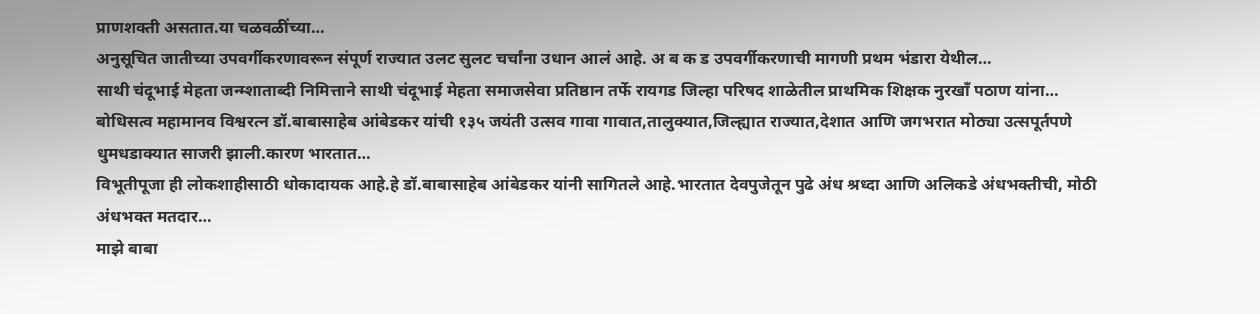प्राणशक्ती असतात.या चळवळींच्या…
अनुसूचित जातीच्या उपवर्गीकरणावरून संपूर्ण राज्यात उलट सुलट चर्चांना उधान आलं आहे. अ ब क ड उपवर्गीकरणाची मागणी प्रथम भंडारा येथील…
साथी चंदूभाई मेहता जन्म्शाताब्दी निमित्ताने साथी चंदूभाई मेहता समाजसेवा प्रतिष्ठान तर्फे रायगड जिल्हा परिषद शाळेतील प्राथमिक शिक्षक नुरखॉं पठाण यांना…
बोधिसत्व महामानव विश्वरत्न डॉ.बाबासाहेब आंबेडकर यांची १३५ जयंती उत्सव गावा गावात,तालुक्यात,जिल्ह्यात राज्यात,देशात आणि जगभरात मोठ्या उत्सपूर्तपणे धुमधडाक्यात साजरी झाली.कारण भारतात…
विभूतीपूजा ही लोकशाहीसाठी धोकादायक आहे.हे डॉ.बाबासाहेब आंबेडकर यांनी सागितले आहे.भारतात देवपुजेतून पुढे अंध श्रध्दा आणि अलिकडे अंधभक्तीची, मोठी अंधभक्त मतदार…
माझे बाबा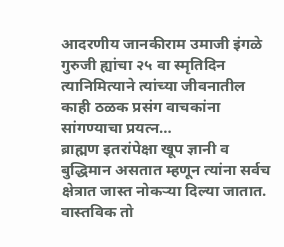आदरणीय जानकीराम उमाजी इंगळे गुरुजी ह्यांचा २५ वा स्मृतिदिन त्यानिमित्याने त्यांच्या जीवनातील काही ठळक प्रसंग वाचकांना सांगण्याचा प्रयत्न…
ब्राह्मण इतरांपेक्षा खूप ज्ञानी व बुद्धिमान असतात म्हणून त्यांना सर्वच क्षेत्रात जास्त नोकऱ्या दिल्या जातात. वास्तविक तो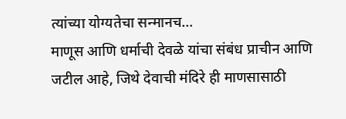त्यांच्या योग्यतेचा सन्मानच…
माणूस आणि धर्माची देवळे यांचा संबंध प्राचीन आणि जटील आहे, जिथे देवाची मंदिरे ही माणसासाठी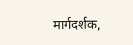मार्गदर्शक,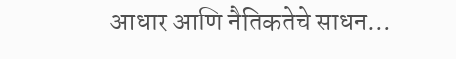आधार आणि नैतिकतेचे साधन…